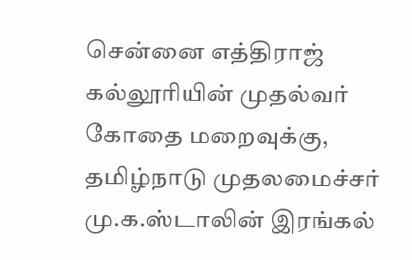சென்னை எத்திராஜ் கல்லூரியின் முதல்வர் கோதை மறைவுக்கு, தமிழ்நாடு முதலமைச்சர் மு.க.ஸ்டாலின் இரங்கல்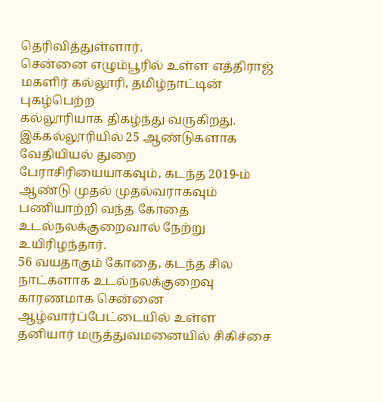தெரிவித்துள்ளார்.
சென்னை எழும்பூரில் உள்ள எத்திராஜ் மகளிர் கல்லூரி, தமிழ்நாட்டின் புகழ்பெற்ற
கல்லூரியாக திகழ்ந்து வருகிறது. இக்கல்லூரியில் 25 ஆண்டுகளாக வேதியியல் துறை பேராசிரியையாகவும், கடந்த 2019-ம் ஆண்டு முதல் முதல்வராகவும் பணியாற்றி வந்த கோதை உடல்நலக்குறைவால் நேற்று உயிரிழந்தார்.
56 வயதாகும் கோதை, கடந்த சில நாட்களாக உடல்நலக்குறைவு காரணமாக சென்னை
ஆழ்வார்ப்பேட்டையில் உள்ள தனியார் மருத்துவமனையில் சிகிச்சை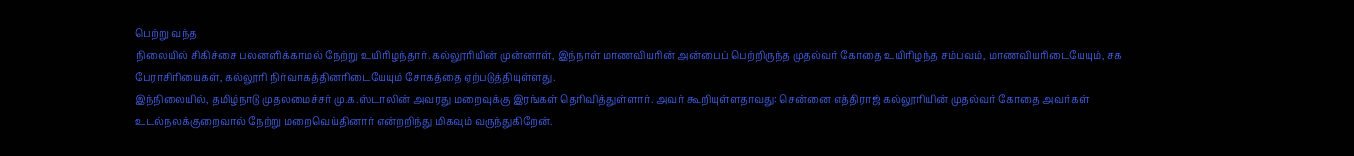பெற்று வந்த
நிலையில் சிகிச்சை பலனளிக்காமல் நேற்று உயிரிழந்தார். கல்லூரியின் முன்னாள், இந்நாள் மாணவியரின் அன்பைப் பெற்றிருந்த முதல்வர் கோதை உயிரிழந்த சம்பவம், மாணவியரிடையேயும், சக பேராசிரியைகள், கல்லூரி நிர்வாகத்தினரிடையேயும் சோகத்தை ஏற்படுத்தியுள்ளது.
இந்நிலையில், தமிழ்நாடு முதலமைச்சர் மு.க.ஸ்டாலின் அவரது மறைவுக்கு இரங்கள் தெரிவித்துள்ளார். அவர் கூறியுள்ளதாவது: சென்னை எத்திராஜ் கல்லூரியின் முதல்வர் கோதை அவர்கள் உடல்நலக்குறைவால் நேற்று மறைவெய்தினார் என்றறிந்து மிகவும் வருந்துகிறேன்.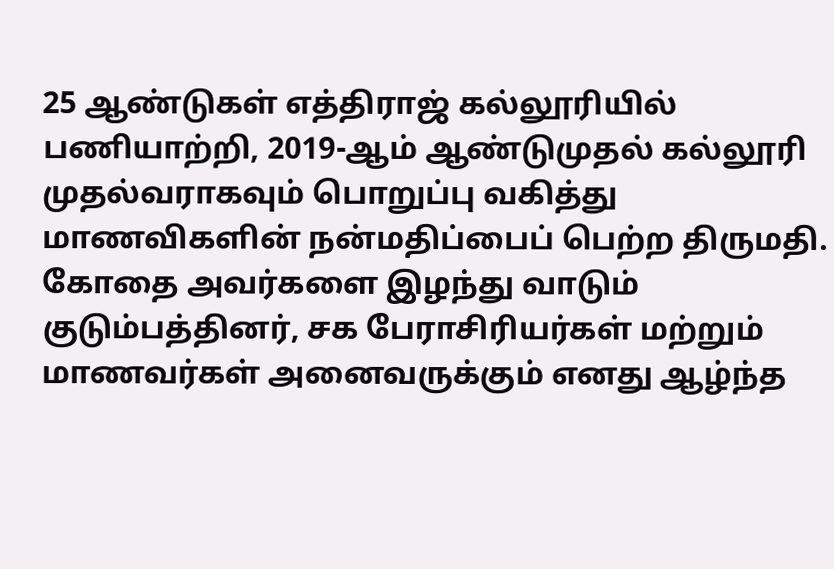25 ஆண்டுகள் எத்திராஜ் கல்லூரியில் பணியாற்றி, 2019-ஆம் ஆண்டுமுதல் கல்லூரி முதல்வராகவும் பொறுப்பு வகித்து மாணவிகளின் நன்மதிப்பைப் பெற்ற திருமதி. கோதை அவர்களை இழந்து வாடும் குடும்பத்தினர், சக பேராசிரியர்கள் மற்றும் மாணவர்கள் அனைவருக்கும் எனது ஆழ்ந்த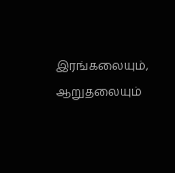இரங்கலையும், ஆறுதலையும்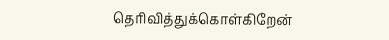தெரிவித்துக்கொள்கிறேன்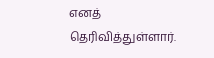எனத் தெரிவித்துள்ளார்.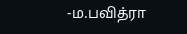-ம.பவித்ரா